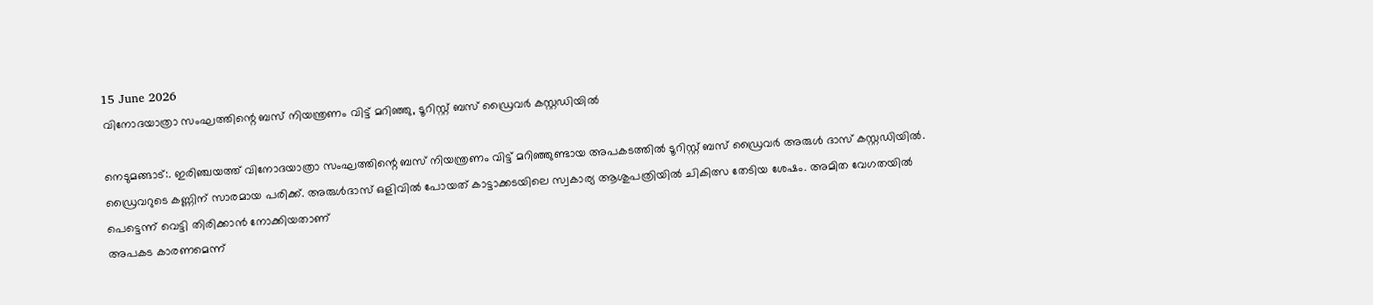15 June 2026
വിനോദയാത്രാ സംഘത്തിന്റെ ബസ് നിയന്ത്രണം വിട്ട് മറിഞ്ഞു, ടൂറിസ്റ്റ് ബസ് ഡ്രൈവർ കസ്റ്റഡിയിൽ

നെടുമങ്ങാട്:. ഇരിഞ്ചയത്ത് വിനോദയാത്രാ സംഘത്തിന്റെ ബസ് നിയന്ത്രണം വിട്ട് മറിഞ്ഞുണ്ടായ അപകടത്തിൽ ടൂറിസ്റ്റ് ബസ് ഡ്രൈവർ അരുൾ ദാസ് കസ്റ്റഡിയിൽ. ഡ്രൈവറുടെ കണ്ണിന് സാരമായ പരിക്ക്. അരുൾദാസ് ഒളിവിൽ പോയത് കാട്ടാക്കടയിലെ സ്വകാര്യ ആശുപത്രിയിൽ ചികിത്സ തേടിയ ശേഷം. അമിത വേഗതയിൽ പെട്ടെന്ന് വെട്ടി തിരിക്കാൻ നോക്കിയതാണ്
അപകട കാരണമെന്ന്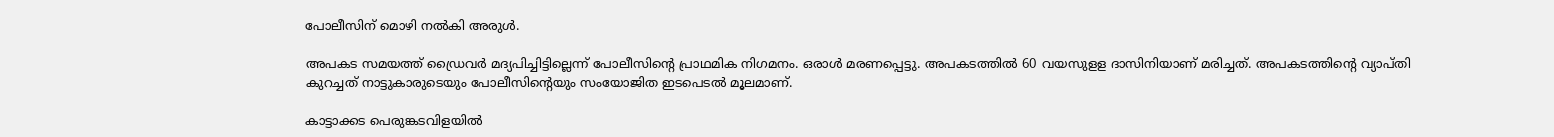പോലീസിന് മൊഴി നൽകി അരുൾ.

അപകട സമയത്ത് ഡ്രൈവർ മദ്യപിച്ചിട്ടില്ലെന്ന് പോലീസിന്റെ പ്രാഥമിക നിഗമനം. ഒരാൾ മരണപ്പെട്ടു. അപകടത്തില്‍ 60 വയസുളള ദാസിനിയാണ് മരിച്ചത്. അപകടത്തിന്റെ വ്യാപ്തി കുറച്ചത് നാട്ടുകാരുടെയും പോലീസിന്റെയും സംയോജിത ഇടപെടൽ മൂലമാണ്.

കാട്ടാക്കട പെരുങ്കടവിളയിൽ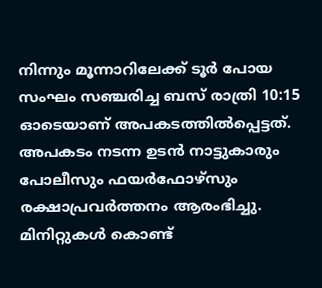നിന്നും മൂന്നാറിലേക്ക് ടൂർ പോയ സംഘം സഞ്ചരിച്ച ബസ് രാത്രി 10:15 ഓടെയാണ് അപകടത്തിൽപ്പെട്ടത്. അപകടം നടന്ന ഉടൻ നാട്ടുകാരും പോലീസും ഫയർഫോഴ്സും രക്ഷാപ്രവർത്തനം ആരംഭിച്ചു.
മിനിറ്റുകൾ കൊണ്ട്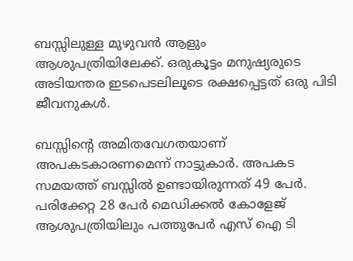ബസ്സിലുള്ള മുഴുവൻ ആളും ആശുപത്രിയിലേക്ക്. ഒരുകൂട്ടം മനുഷ്യരുടെ അടിയന്തര ഇടപെടലിലൂടെ രക്ഷപ്പെട്ടത് ഒരു പിടി ജീവനുകൾ.

ബസ്സിന്റെ അമിതവേഗതയാണ് അപകടകാരണമെന്ന് നാട്ടുകാർ. അപകട സമയത്ത് ബസ്സിൽ ഉണ്ടായിരുന്നത് 49 പേർ. പരിക്കേറ്റ 28 പേർ മെഡിക്കൽ കോളേജ് ആശുപത്രിയിലും പത്തുപേർ എസ് ഐ ടി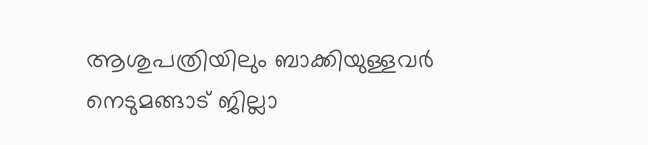ആശുപത്രിയിലും ബാക്കിയുള്ളവർ നെടുമങ്ങാട് ജില്ലാ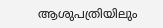ആശുപത്രിയിലും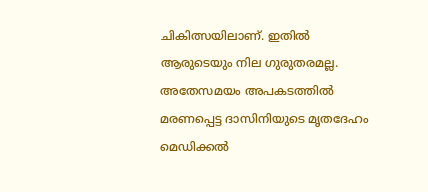ചികിത്സയിലാണ്. ഇതിൽ ആരുടെയും നില ഗുരുതരമല്ല. അതേസമയം അപകടത്തിൽ മരണപ്പെട്ട ദാസിനിയുടെ മൃതദേഹം മെഡിക്കൽ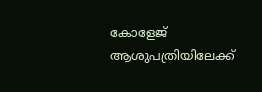കോളേജ് ആശുപത്രിയിലേക്ക്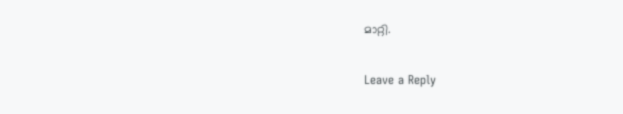മാറ്റി.

Leave a Reply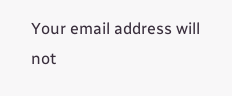Your email address will not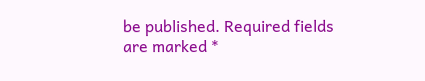be published. Required fields are marked *